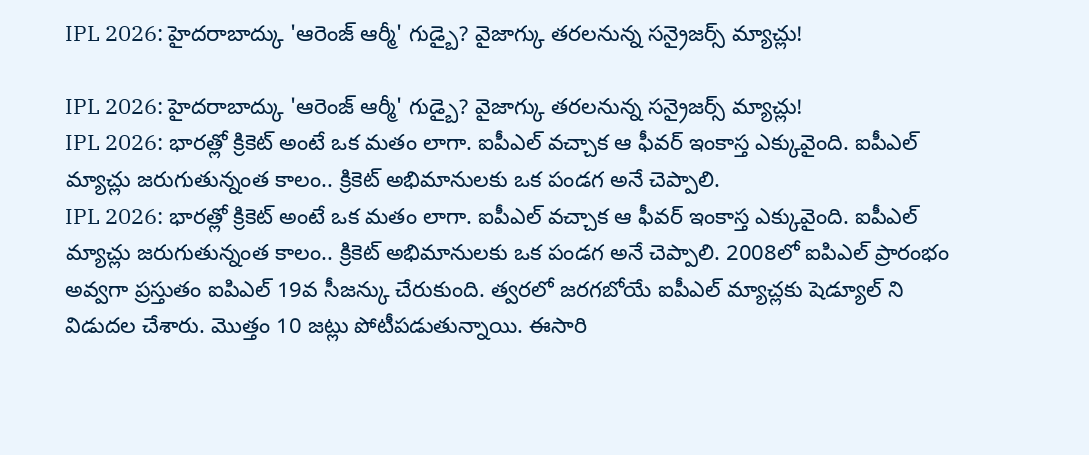IPL 2026: హైదరాబాద్కు 'ఆరెంజ్ ఆర్మీ' గుడ్బై? వైజాగ్కు తరలనున్న సన్రైజర్స్ మ్యాచ్లు!

IPL 2026: హైదరాబాద్కు 'ఆరెంజ్ ఆర్మీ' గుడ్బై? వైజాగ్కు తరలనున్న సన్రైజర్స్ మ్యాచ్లు!
IPL 2026: భారత్లో క్రికెట్ అంటే ఒక మతం లాగా. ఐపీఎల్ వచ్చాక ఆ ఫీవర్ ఇంకాస్త ఎక్కువైంది. ఐపీఎల్ మ్యాచ్లు జరుగుతున్నంత కాలం.. క్రికెట్ అభిమానులకు ఒక పండగ అనే చెప్పాలి.
IPL 2026: భారత్లో క్రికెట్ అంటే ఒక మతం లాగా. ఐపీఎల్ వచ్చాక ఆ ఫీవర్ ఇంకాస్త ఎక్కువైంది. ఐపీఎల్ మ్యాచ్లు జరుగుతున్నంత కాలం.. క్రికెట్ అభిమానులకు ఒక పండగ అనే చెప్పాలి. 2008లో ఐపిఎల్ ప్రారంభం అవ్వగా ప్రస్తుతం ఐపిఎల్ 19వ సీజన్కు చేరుకుంది. త్వరలో జరగబోయే ఐపీఎల్ మ్యాచ్లకు షెడ్యూల్ ని విడుదల చేశారు. మొత్తం 10 జట్లు పోటీపడుతున్నాయి. ఈసారి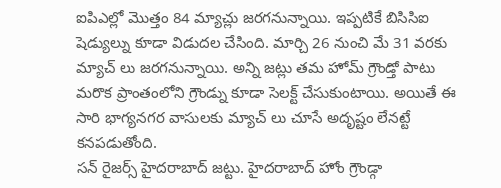ఐపిఎల్లో మొత్తం 84 మ్యాచ్లు జరగనున్నాయి. ఇప్పటికే బిసిసిఐ షెడ్యుల్ను కూడా విడుదల చేసింది. మార్చి 26 నుంచి మే 31 వరకు మ్యాచ్ లు జరగనున్నాయి. అన్ని జట్లు తమ హోమ్ గ్రౌండ్తో పాటు మరొక ప్రాంతంలోని గ్రౌండ్ను కూడా సెలక్ట్ చేసుకుంటాయి. అయితే ఈ సారి భాగ్యనగర వాసులకు మ్యాచ్ లు చూసే అదృష్టం లేనట్టే కనపడుతోంది.
సన్ రైజర్స్ హైదరాబాద్ జట్టు. హైదరాబాద్ హోం గ్రౌండ్గా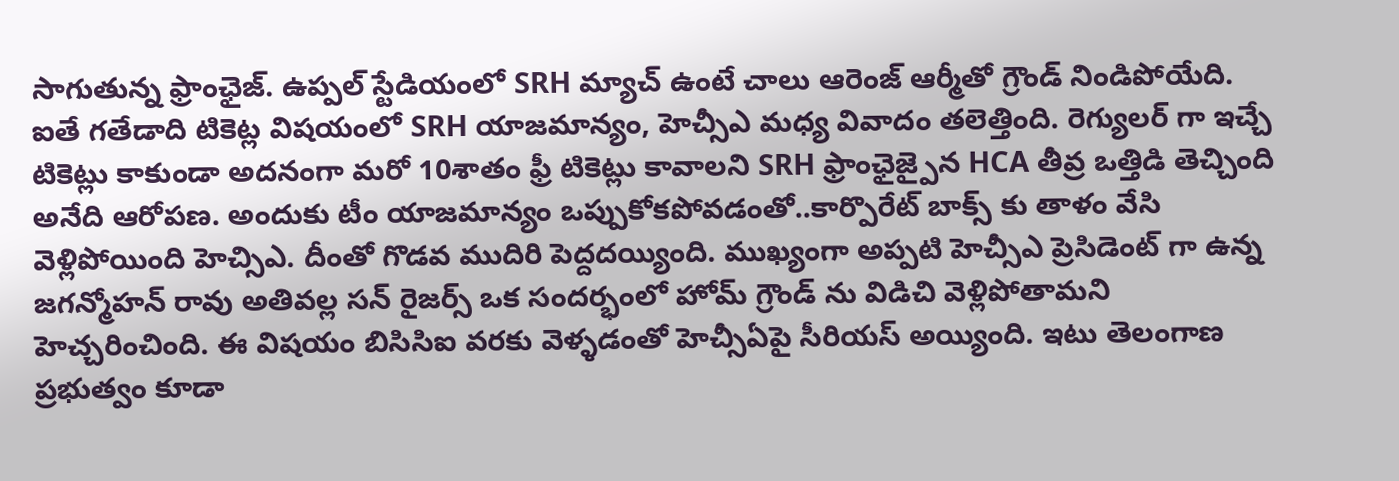సాగుతున్న ఫ్రాంఛైజ్. ఉప్పల్ స్టేడియంలో SRH మ్యాచ్ ఉంటే చాలు ఆరెంజ్ ఆర్మీతో గ్రౌండ్ నిండిపోయేది. ఐతే గతేడాది టికెట్ల విషయంలో SRH యాజమాన్యం, హెచ్సీఎ మధ్య వివాదం తలెత్తింది. రెగ్యులర్ గా ఇచ్చే టికెట్లు కాకుండా అదనంగా మరో 10శాతం ఫ్రీ టికెట్లు కావాలని SRH ఫ్రాంఛైజ్పైన HCA తీవ్ర ఒత్తిడి తెచ్చింది అనేది ఆరోపణ. అందుకు టీం యాజమాన్యం ఒప్పుకోకపోవడంతో..కార్పొరేట్ బాక్స్ కు తాళం వేసి వెళ్లిపోయింది హెచ్సిఎ. దీంతో గొడవ ముదిరి పెద్దదయ్యింది. ముఖ్యంగా అప్పటి హెచ్సీఎ ప్రెసిడెంట్ గా ఉన్న జగన్మోహన్ రావు అతివల్ల సన్ రైజర్స్ ఒక సందర్భంలో హోమ్ గ్రౌండ్ ను విడిచి వెళ్లిపోతామని హెచ్చరించింది. ఈ విషయం బిసిసిఐ వరకు వెళ్ళడంతో హెచ్సీఏపై సీరియస్ అయ్యింది. ఇటు తెలంగాణ ప్రభుత్వం కూడా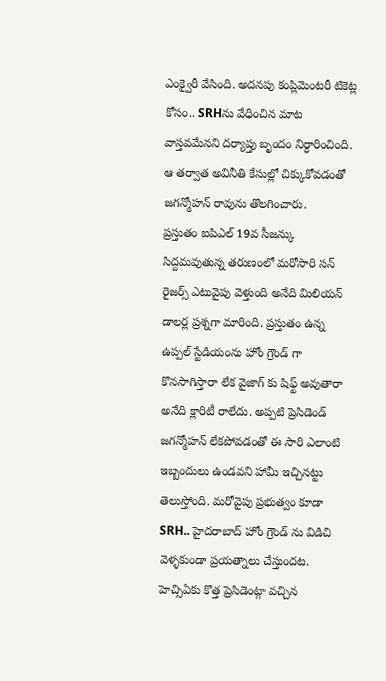ఎంక్వైరీ వేసింది. అదనపు కంప్లిమెంటరీ టికెట్ల కోసం.. SRHను వేధించిన మాట వాస్తవమేనని దర్యాప్తు బృందం నిర్ధారించింది. ఆ తర్వాత అవినీతి కేసుల్లో చిక్కుకోవడంతో జగన్మోహన్ రావును తొలగించారు.
ప్రస్తుతం ఐపిఎల్ 19వ సీజన్కు సిద్దమవుతున్న తరుణంలో మరోసారి సన్ రైజర్స్ ఎటువైపు వెళ్తుంది అనేది మిలియన్ డాలర్ల ప్రశ్నగా మారింది. ప్రస్తుతం ఉన్న ఉప్పల్ స్టేడియంను హోం గ్రౌండ్ గా కొనసాగిస్తారా లేక వైజాగ్ కు షిఫ్ట్ అవుతారా అనేది క్లారిటీ రాలేదు. అప్పటి ప్రెసిడెండ్ జగన్మోహన్ లేకపోవడంతో ఈ సారి ఎలాంటి ఇబ్బందులు ఉండవని హామీ ఇచ్చినట్టు తెలుస్తోంది. మరోవైపు ప్రభుత్వం కూడా SRH.. హైదరాబాద్ హోం గ్రౌండ్ ను విడిచి వెళ్ళకుండా ప్రయత్నాలు చేస్తుందట.
హెచ్సిఏకు కొత్త ప్రెసిడెంట్గా వచ్చిన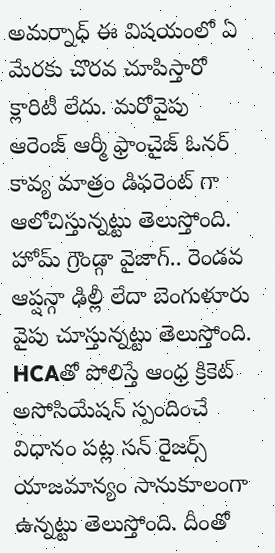అమర్నాధ్ ఈ విషయంలో ఏ మేరకు చొరవ చూపిస్తారో క్లారిటీ లేదు. మరోవైపు ఆరెంజ్ ఆర్మీ ఫ్రాంచైజ్ ఓనర్ కావ్య మాత్రం డిఫరెంట్ గా ఆలోచిస్తున్నట్టు తెలుస్తోంది. హోమ్ గ్రౌండ్గా వైజాగ్.. రెండవ ఆప్షన్గా ఢిల్లీ లేదా బెంగుళూరు వైపు చూస్తున్నట్టు తెలుస్తోంది. HCAతో పోలిస్తే ఆంధ్ర క్రికెట్ అసోసియేషన్ స్పందించే విధానం పట్ల సన్ రైజర్స్ యాజమాన్యం సానుకూలంగా ఉన్నట్టు తెలుస్తోంది. దీంతో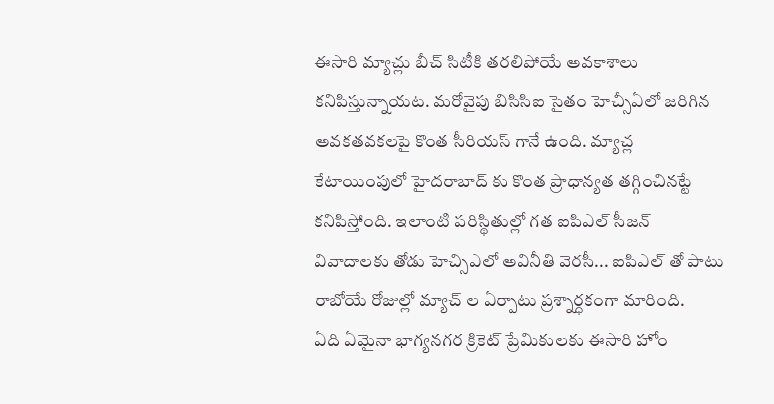ఈసారి మ్యాచ్లు బీచ్ సిటీకి తరలిపోయే అవకాశాలు కనిపిస్తున్నాయట. మరోవైపు బిసిసిఐ సైతం హెచ్సీఏలో జరిగిన అవకతవకలపై కొంత సీరియస్ గానే ఉంది. మ్యాచ్ల కేటాయింపులో హైదరాబాద్ కు కొంత ప్రాధాన్యత తగ్గించినట్టే కనిపిస్తోంది. ఇలాంటి పరిస్థితుల్లో గత ఐపిఎల్ సీజన్ వివాదాలకు తోడు హెచ్సిఎలో అవినీతి వెరసీ... ఐపిఎల్ తో పాటు రాబోయే రోజుల్లో మ్యాచ్ ల ఏర్పాటు ప్రశ్నార్ధకంగా మారింది.
ఏది ఏమైనా భాగ్యనగర క్రికెట్ ప్రేమికులకు ఈసారి హోం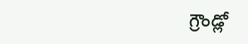గ్రౌండ్లో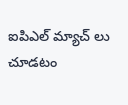ఐపిఎల్ మ్యాచ్ లు చూడటం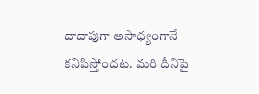దాదాపుగా అసాధ్యంగానే కనిపిస్తోందట. మరి దీనిపై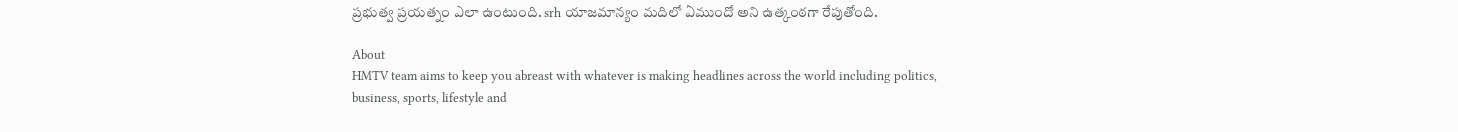ప్రభుత్వ ప్రయత్నం ఎలా ఉంటుంది. srh యాజమాన్యం మదిలో ఏముందో అని ఉత్కంఠగా రేపుతోంది.

About
HMTV team aims to keep you abreast with whatever is making headlines across the world including politics, business, sports, lifestyle and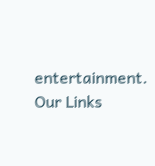entertainment.
Our Links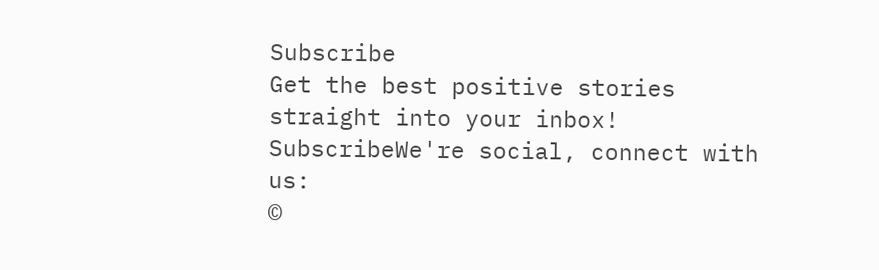Subscribe
Get the best positive stories straight into your inbox!
SubscribeWe're social, connect with us:
©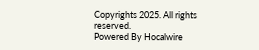Copyrights 2025. All rights reserved.
Powered By Hocalwire